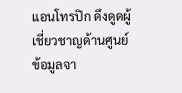แอนโทรปิก ดึงดูดผู้เชี่ยวชาญด้านศูนย์ข้อมูลจา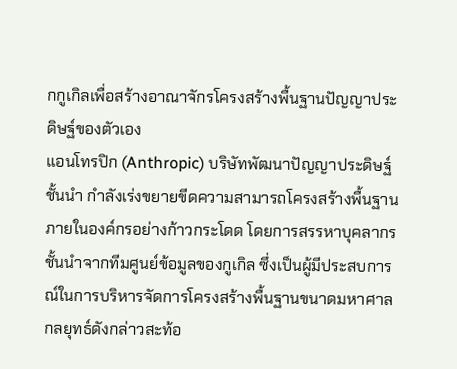กกูเกิลเพื่อสร้างอาณาจักรโครงสร้างพื้นฐานปัญญาประดิษฐ์ของตัวเอง
แอนโทรปิก (Anthropic) บริษัทพัฒนาปัญญาประดิษฐ์ชั้นนำ กำลังเร่งขยายขีดความสามารถโครงสร้างพื้นฐานภายในองค์กรอย่างก้าวกระโดด โดยการสรรหาบุคลากรชั้นนำจากทีมศูนย์ข้อมูลของกูเกิล ซึ่งเป็นผู้มีประสบการณ์ในการบริหารจัดการโครงสร้างพื้นฐานขนาดมหาศาล กลยุทธ์ดังกล่าวสะท้อ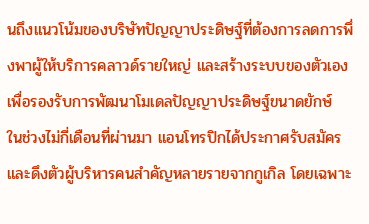นถึงแนวโน้มของบริษัทปัญญาประดิษฐ์ที่ต้องการลดการพึ่งพาผู้ให้บริการคลาวด์รายใหญ่ และสร้างระบบของตัวเองเพื่อรองรับการพัฒนาโมเดลปัญญาประดิษฐ์ขนาดยักษ์
ในช่วงไม่กี่เดือนที่ผ่านมา แอนโทรปิกได้ประกาศรับสมัครและดึงตัวผู้บริหารคนสำคัญหลายรายจากกูเกิล โดยเฉพาะ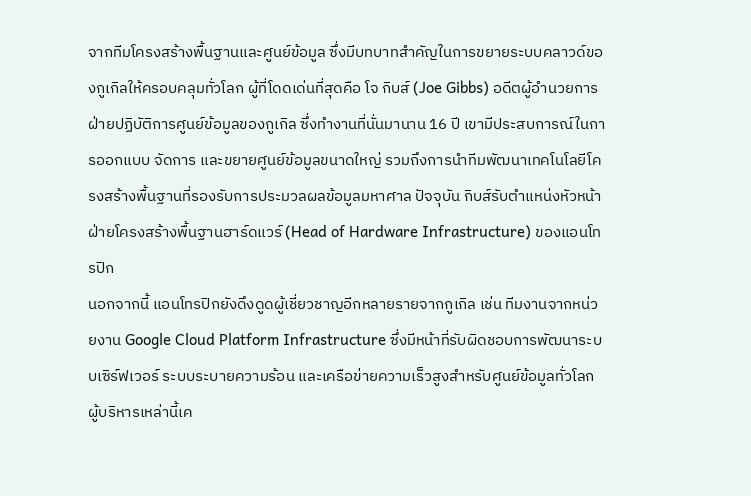จากทีมโครงสร้างพื้นฐานและศูนย์ข้อมูล ซึ่งมีบทบาทสำคัญในการขยายระบบคลาวด์ของกูเกิลให้ครอบคลุมทั่วโลก ผู้ที่โดดเด่นที่สุดคือ โจ กิบส์ (Joe Gibbs) อดีตผู้อำนวยการฝ่ายปฏิบัติการศูนย์ข้อมูลของกูเกิล ซึ่งทำงานที่นั่นมานาน 16 ปี เขามีประสบการณ์ในการออกแบบ จัดการ และขยายศูนย์ข้อมูลขนาดใหญ่ รวมถึงการนำทีมพัฒนาเทคโนโลยีโครงสร้างพื้นฐานที่รองรับการประมวลผลข้อมูลมหาศาล ปัจจุบัน กิบส์รับตำแหน่งหัวหน้าฝ่ายโครงสร้างพื้นฐานฮาร์ดแวร์ (Head of Hardware Infrastructure) ของแอนโทรปิก
นอกจากนี้ แอนโทรปิกยังดึงดูดผู้เชี่ยวชาญอีกหลายรายจากกูเกิล เช่น ทีมงานจากหน่วยงาน Google Cloud Platform Infrastructure ซึ่งมีหน้าที่รับผิดชอบการพัฒนาระบบเซิร์ฟเวอร์ ระบบระบายความร้อน และเครือข่ายความเร็วสูงสำหรับศูนย์ข้อมูลทั่วโลก ผู้บริหารเหล่านี้เค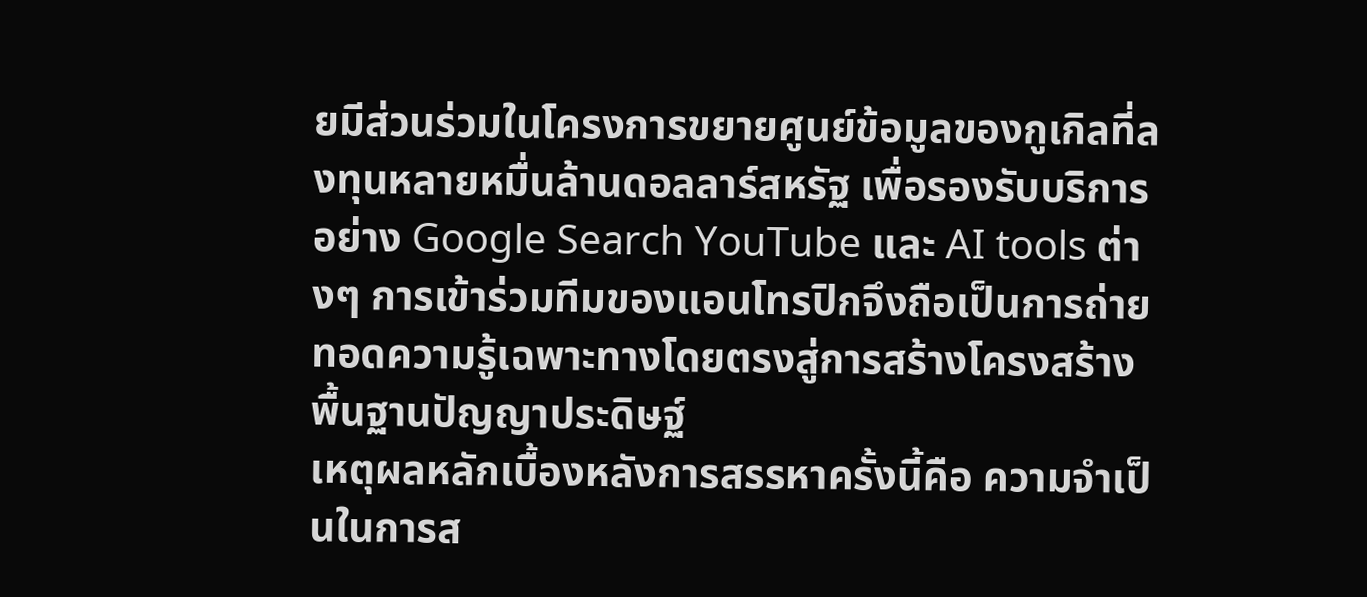ยมีส่วนร่วมในโครงการขยายศูนย์ข้อมูลของกูเกิลที่ลงทุนหลายหมื่นล้านดอลลาร์สหรัฐ เพื่อรองรับบริการอย่าง Google Search YouTube และ AI tools ต่างๆ การเข้าร่วมทีมของแอนโทรปิกจึงถือเป็นการถ่ายทอดความรู้เฉพาะทางโดยตรงสู่การสร้างโครงสร้างพื้นฐานปัญญาประดิษฐ์
เหตุผลหลักเบื้องหลังการสรรหาครั้งนี้คือ ความจำเป็นในการส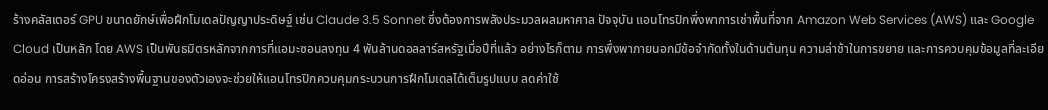ร้างคลัสเตอร์ GPU ขนาดยักษ์เพื่อฝึกโมเดลปัญญาประดิษฐ์ เช่น Claude 3.5 Sonnet ซึ่งต้องการพลังประมวลผลมหาศาล ปัจจุบัน แอนโทรปิกพึ่งพาการเช่าพื้นที่จาก Amazon Web Services (AWS) และ Google Cloud เป็นหลัก โดย AWS เป็นพันธมิตรหลักจากการที่แอมะซอนลงทุน 4 พันล้านดอลลาร์สหรัฐเมื่อปีที่แล้ว อย่างไรก็ตาม การพึ่งพาภายนอกมีข้อจำกัดทั้งในด้านต้นทุน ความล่าช้าในการขยาย และการควบคุมข้อมูลที่ละเอียดอ่อน การสร้างโครงสร้างพื้นฐานของตัวเองจะช่วยให้แอนโทรปิกควบคุมกระบวนการฝึกโมเดลได้เต็มรูปแบบ ลดค่าใช้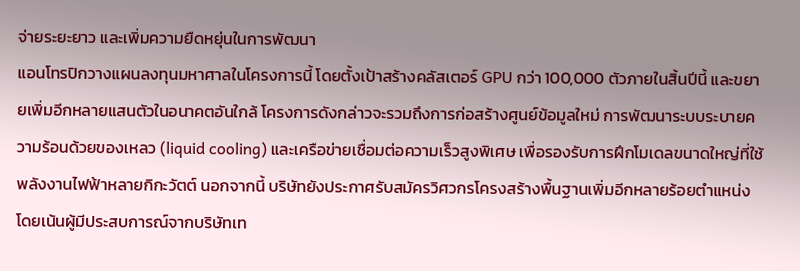จ่ายระยะยาว และเพิ่มความยืดหยุ่นในการพัฒนา
แอนโทรปิกวางแผนลงทุนมหาศาลในโครงการนี้ โดยตั้งเป้าสร้างคลัสเตอร์ GPU กว่า 100,000 ตัวภายในสิ้นปีนี้ และขยายเพิ่มอีกหลายแสนตัวในอนาคตอันใกล้ โครงการดังกล่าวจะรวมถึงการก่อสร้างศูนย์ข้อมูลใหม่ การพัฒนาระบบระบายความร้อนด้วยของเหลว (liquid cooling) และเครือข่ายเชื่อมต่อความเร็วสูงพิเศษ เพื่อรองรับการฝึกโมเดลขนาดใหญ่ที่ใช้พลังงานไฟฟ้าหลายกิกะวัตต์ นอกจากนี้ บริษัทยังประกาศรับสมัครวิศวกรโครงสร้างพื้นฐานเพิ่มอีกหลายร้อยตำแหน่ง โดยเน้นผู้มีประสบการณ์จากบริษัทเท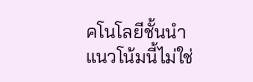คโนโลยีชั้นนำ
แนวโน้มนี้ไม่ใช่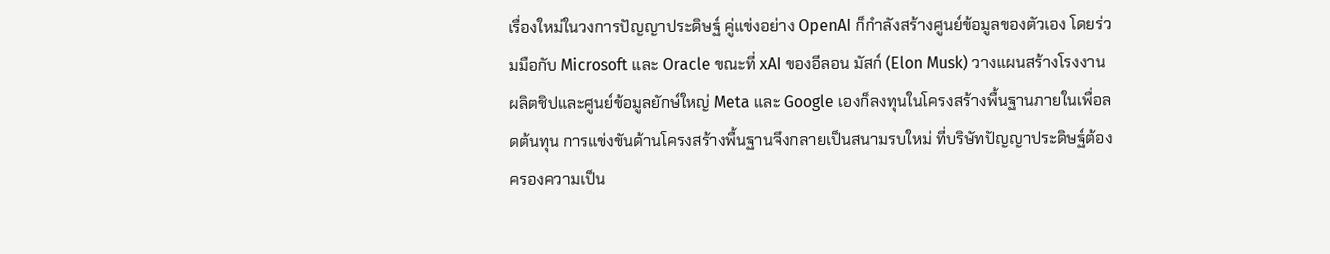เรื่องใหม่ในวงการปัญญาประดิษฐ์ คู่แข่งอย่าง OpenAI ก็กำลังสร้างศูนย์ข้อมูลของตัวเอง โดยร่วมมือกับ Microsoft และ Oracle ขณะที่ xAI ของอีลอน มัสก์ (Elon Musk) วางแผนสร้างโรงงานผลิตชิปและศูนย์ข้อมูลยักษ์ใหญ่ Meta และ Google เองก็ลงทุนในโครงสร้างพื้นฐานภายในเพื่อลดต้นทุน การแข่งขันด้านโครงสร้างพื้นฐานจึงกลายเป็นสนามรบใหม่ ที่บริษัทปัญญาประดิษฐ์ต้องครองความเป็น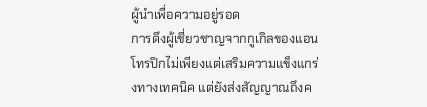ผู้นำเพื่อความอยู่รอด
การดึงผู้เชี่ยวชาญจากกูเกิลของแอนโทรปิกไม่เพียงแต่เสริมความแข็งแกร่งทางเทคนิค แต่ยังส่งสัญญาณถึงค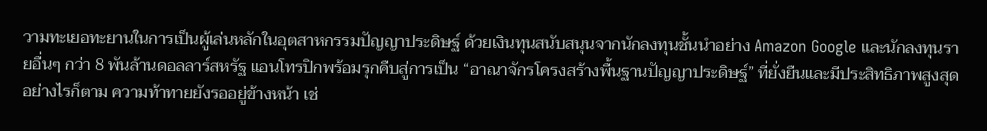วามทะเยอทะยานในการเป็นผู้เล่นหลักในอุตสาหกรรมปัญญาประดิษฐ์ ด้วยเงินทุนสนับสนุนจากนักลงทุนชั้นนำอย่าง Amazon Google และนักลงทุนรายอื่นๆ กว่า 8 พันล้านดอลลาร์สหรัฐ แอนโทรปิกพร้อมรุกคืบสู่การเป็น “อาณาจักรโครงสร้างพื้นฐานปัญญาประดิษฐ์” ที่ยั่งยืนและมีประสิทธิภาพสูงสุด
อย่างไรก็ตาม ความท้าทายยังรออยู่ข้างหน้า เช่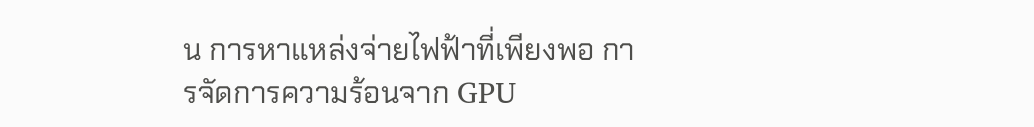น การหาแหล่งจ่ายไฟฟ้าที่เพียงพอ การจัดการความร้อนจาก GPU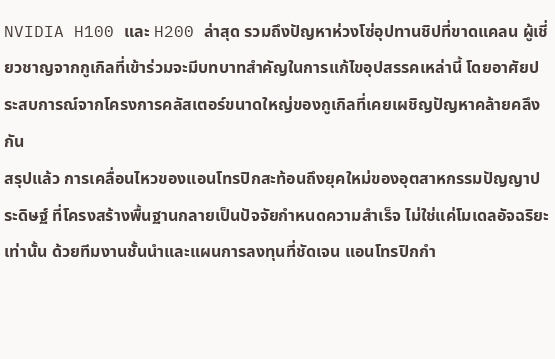NVIDIA H100 และ H200 ล่าสุด รวมถึงปัญหาห่วงโซ่อุปทานชิปที่ขาดแคลน ผู้เชี่ยวชาญจากกูเกิลที่เข้าร่วมจะมีบทบาทสำคัญในการแก้ไขอุปสรรคเหล่านี้ โดยอาศัยประสบการณ์จากโครงการคลัสเตอร์ขนาดใหญ่ของกูเกิลที่เคยเผชิญปัญหาคล้ายคลึงกัน
สรุปแล้ว การเคลื่อนไหวของแอนโทรปิกสะท้อนถึงยุคใหม่ของอุตสาหกรรมปัญญาประดิษฐ์ ที่โครงสร้างพื้นฐานกลายเป็นปัจจัยกำหนดความสำเร็จ ไม่ใช่แค่โมเดลอัจฉริยะเท่านั้น ด้วยทีมงานชั้นนำและแผนการลงทุนที่ชัดเจน แอนโทรปิกกำ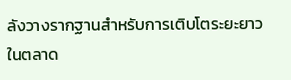ลังวางรากฐานสำหรับการเติบโตระยะยาวในตลาด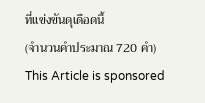ที่แข่งขันดุเดือดนี้
(จำนวนคำประมาณ 720 คำ)
This Article is sponsored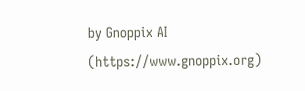by Gnoppix AI (https://www.gnoppix.org)